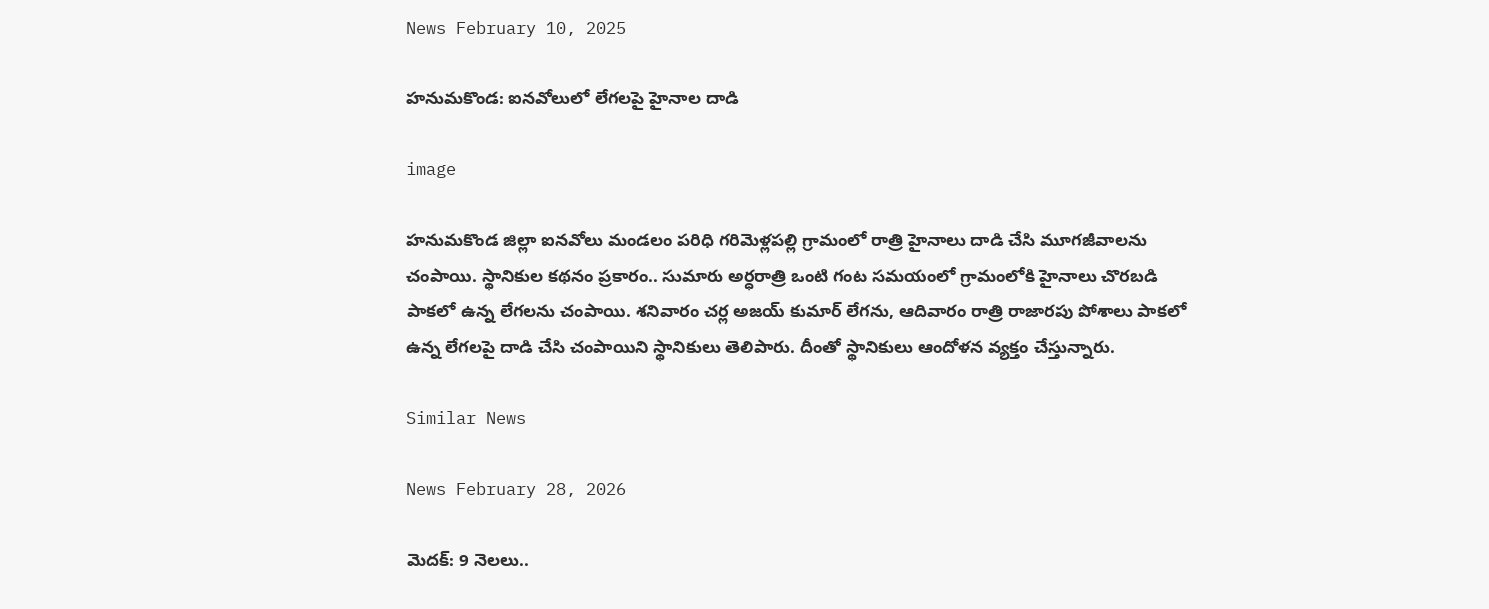News February 10, 2025

హనుమకొండ: ఐనవోలులో లేగలపై హైనాల దాడి

image

హనుమకొండ జిల్లా ఐనవోలు మండలం పరిధి గరిమెళ్లపల్లి గ్రామంలో రాత్రి హైనాలు దాడి చేసి మూగజీవాలను చంపాయి. స్థానికుల కథనం ప్రకారం.. సుమారు అర్ధరాత్రి ఒంటి గంట సమయంలో గ్రామంలోకి హైనాలు చొరబడి పాకలో ఉన్న లేగలను చంపాయి. శనివారం చర్ల అజయ్ కుమార్ లేగను, ఆదివారం రాత్రి రాజారపు పోశాలు పాకలో ఉన్న లేగలపై దాడి చేసి చంపాయిని స్థానికులు తెలిపారు. దీంతో స్థానికులు ఆందోళన వ్యక్తం చేస్తున్నారు.

Similar News

News February 28, 2026

మెదక్: 9 నెలలు..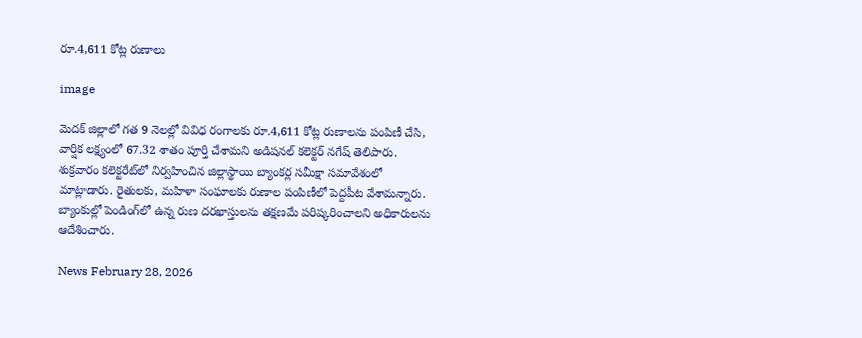రూ.4,611 కోట్ల రుణాలు

image

మెదక్ జిల్లాలో గత 9 నెలల్లో వివిధ రంగాలకు రూ.4,611 కోట్ల రుణాలను పంపిణీ చేసి, వార్షిక లక్ష్యంలో 67.32 శాతం పూర్తి చేశామని అడిషనల్ కలెక్టర్ నగేష్ తెలిపారు. శుక్రవారం కలెక్టరేట్‌లో నిర్వహించిన జిల్లాస్థాయి బ్యాంకర్ల సమీక్షా సమావేశంలో మాట్లాడారు. రైతులకు, మహిళా సంఘాలకు రుణాల పంపిణీలో పెద్దపీట వేశామన్నారు. బ్యాంకుల్లో పెండింగ్‌లో ఉన్న రుణ దరఖాస్తులను తక్షణమే పరిష్కరించాలని అధికారులను ఆదేశించారు.

News February 28, 2026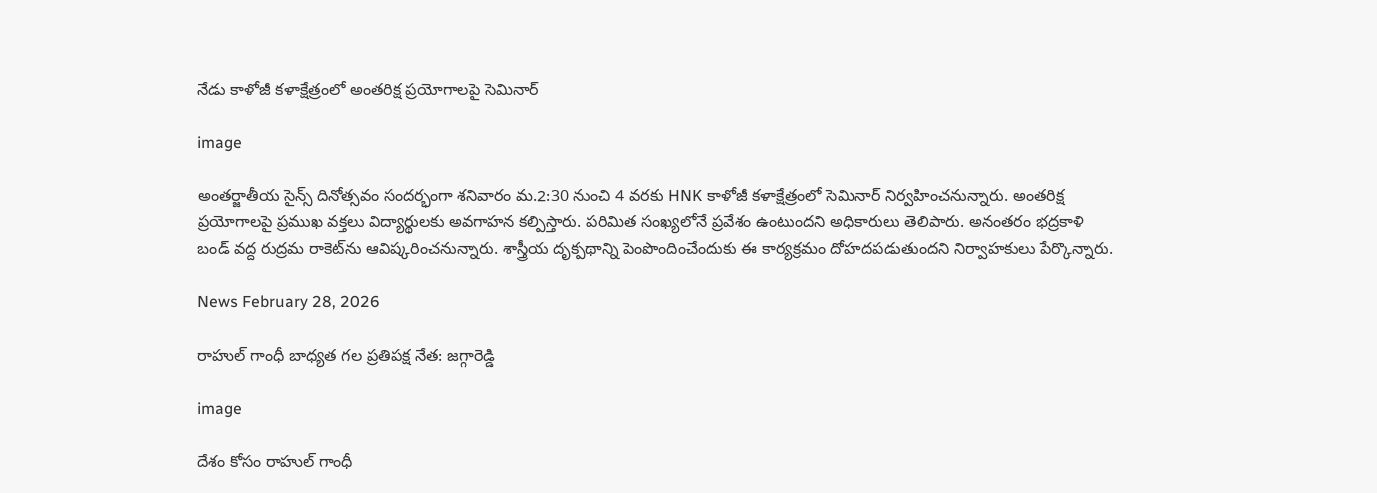నేడు కాళోజీ కళాక్షేత్రంలో అంతరిక్ష ప్రయోగాలపై సెమినార్

image

అంతర్జాతీయ సైన్స్ దినోత్సవం సందర్భంగా శనివారం మ.2:30 నుంచి 4 వరకు HNK కాళోజీ కళాక్షేత్రంలో సెమినార్ నిర్వహించనున్నారు. అంతరిక్ష ప్రయోగాలపై ప్రముఖ వక్తలు విద్యార్థులకు అవగాహన కల్పిస్తారు. పరిమిత సంఖ్యలోనే ప్రవేశం ఉంటుందని అధికారులు తెలిపారు. అనంతరం భద్రకాళి బండ్ వద్ద రుద్రమ రాకెట్‌ను ఆవిష్కరించనున్నారు. శాస్త్రీయ దృక్పథాన్ని పెంపొందించేందుకు ఈ కార్యక్రమం దోహదపడుతుందని నిర్వాహకులు పేర్కొన్నారు.

News February 28, 2026

రాహుల్ గాంధీ బాధ్యత గల ప్రతిపక్ష నేత: జగ్గారెడ్డి

image

దేశం కోసం రాహుల్ గాంధీ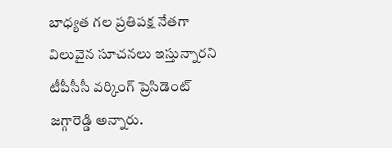బాధ్యత గల ప్రతిపక్ష నేతగా విలువైన సూచనలు ఇస్తున్నారని టీపీసీసీ వర్కింగ్ ప్రెసిడెంట్ జగ్గారెడ్డి అన్నారు.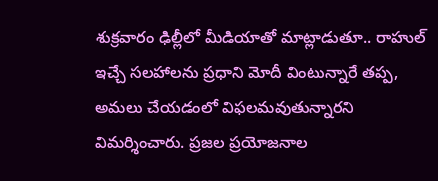శుక్రవారం ఢిల్లీలో మీడియాతో మాట్లాడుతూ.. రాహుల్ ఇచ్చే సలహాలను ప్రధాని మోదీ వింటున్నారే తప్ప, అమలు చేయడంలో విఫలమవుతున్నారని విమర్శించారు. ప్రజల ప్రయోజనాల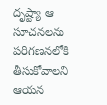దృష్ట్యా ఆ సూచనలను పరిగణనలోకి తీసుకోవాలని ఆయన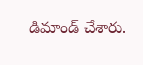డిమాండ్ చేశారు.